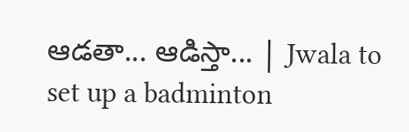ఆడతా... ఆడిస్తా... | Jwala to set up a badminton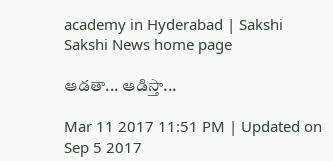academy in Hyderabad | Sakshi
Sakshi News home page

ఆడతా... ఆడిస్తా...

Mar 11 2017 11:51 PM | Updated on Sep 5 2017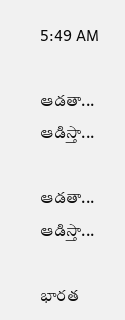5:49 AM

ఆడతా... ఆడిస్తా...

ఆడతా... ఆడిస్తా...

భారత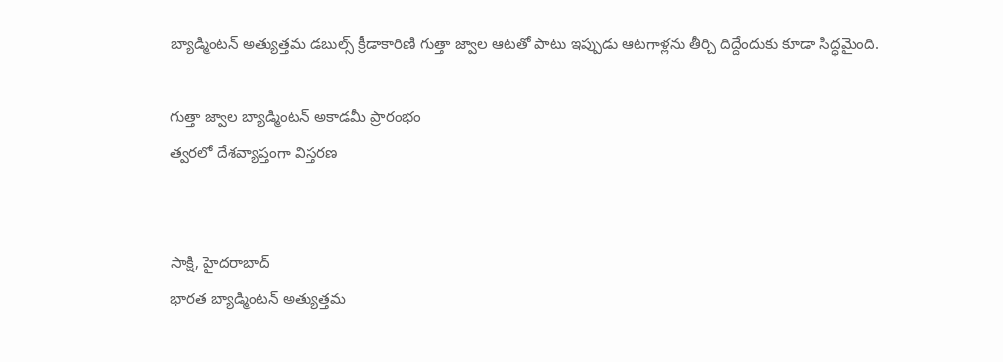బ్యాడ్మింటన్‌ అత్యుత్తమ డబుల్స్‌ క్రీడాకారిణి గుత్తా జ్వాల ఆటతో పాటు ఇప్పుడు ఆటగాళ్లను తీర్చి దిద్దేందుకు కూడా సిద్ధమైంది.

గుత్తా జ్వాల బ్యాడ్మింటన్‌ అకాడమీ ప్రారంభం
త్వరలో దేశవ్యాప్తంగా విస్తరణ


సాక్షి, హైదరాబాద్‌
భారత బ్యాడ్మింటన్‌ అత్యుత్తమ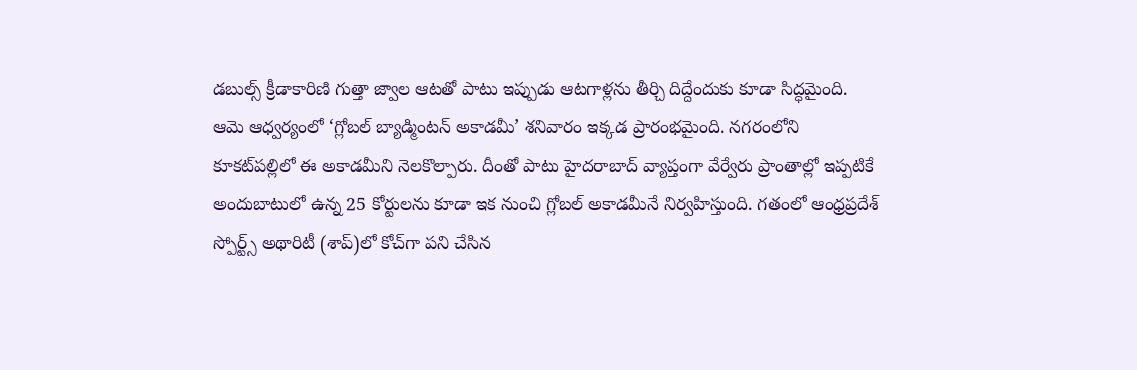డబుల్స్‌ క్రీడాకారిణి గుత్తా జ్వాల ఆటతో పాటు ఇప్పుడు ఆటగాళ్లను తీర్చి దిద్దేందుకు కూడా సిద్ధమైంది. ఆమె ఆధ్వర్యంలో ‘గ్లోబల్‌ బ్యాడ్మింటన్‌ అకాడమీ’ శనివారం ఇక్కడ ప్రారంభమైంది. నగరంలోని కూకట్‌పల్లిలో ఈ అకాడమీని నెలకొల్పారు. దీంతో పాటు హైదరాబాద్‌ వ్యాప్తంగా వేర్వేరు ప్రాంతాల్లో ఇప్పటికే అందుబాటులో ఉన్న 25 కోర్టులను కూడా ఇక నుంచి గ్లోబల్‌ అకాడమీనే నిర్వహిస్తుంది. గతంలో ఆంధ్రప్రదేశ్‌ స్పోర్ట్స్‌ అథారిటీ (శాప్‌)లో కోచ్‌గా పని చేసిన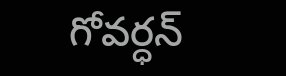గోవర్ధన్‌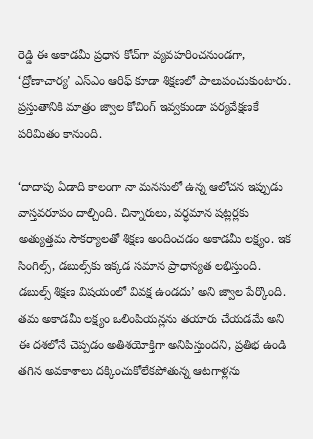రెడ్డి ఈ అకాడమీ ప్రధాన కోచ్‌గా వ్యవహరించనుండగా, ‘ద్రోణాచార్య’ ఎస్‌ఎం ఆరిఫ్‌ కూడా శిక్షణలో పాలుపంచుకుంటారు. ప్రస్తుతానికి మాత్రం జ్వాల కోచింగ్‌ ఇవ్వకుండా పర్యవేక్షణకే పరిమితం కానుంది.

‘దాదాపు ఏడాది కాలంగా నా మనసులో ఉన్న ఆలోచన ఇప్పుడు వాస్తవరూపం దాల్చింది. చిన్నారులు, వర్ధమాన షట్లర్లకు అత్యుత్తమ సౌకర్యాలతో శిక్షణ అందించడం అకాడమీ లక్ష్యం. ఇక సింగిల్స్, డబుల్స్‌కు ఇక్కడ సమాన ప్రాధాన్యత లభిస్తుంది. డబుల్స్‌ శిక్షణ విషయంలో వివక్ష ఉండదు’ అని జ్వాల పేర్కొంది. తమ అకాడమీ లక్ష్యం ఒలింపియన్లను తయారు చేయడమే అని ఈ దశలోనే చెప్పడం అతిశయోక్తిగా అనిపిస్తుందని, ప్రతిభ ఉండి తగిన అవకాశాలు దక్కించుకోలేకపోతున్న ఆటగాళ్లను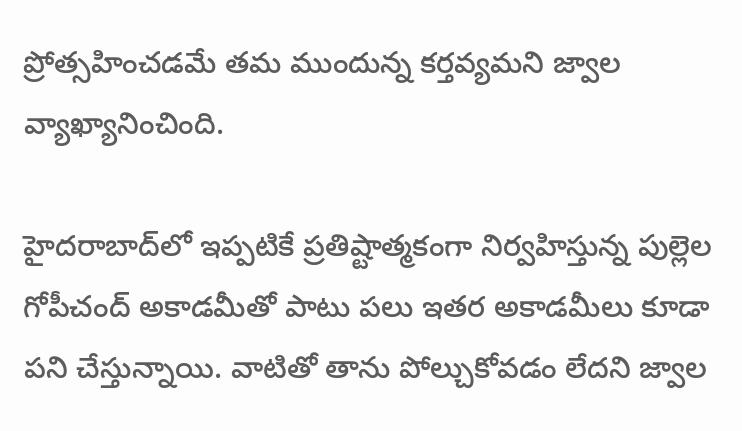ప్రోత్సహించడమే తమ ముందున్న కర్తవ్యమని జ్వాల వ్యాఖ్యానించింది.

హైదరాబాద్‌లో ఇప్పటికే ప్రతిష్టాత్మకంగా నిర్వహిస్తున్న పుల్లెల గోపీచంద్‌ అకాడమీతో పాటు పలు ఇతర అకాడమీలు కూడా పని చేస్తున్నాయి. వాటితో తాను పోల్చుకోవడం లేదని జ్వాల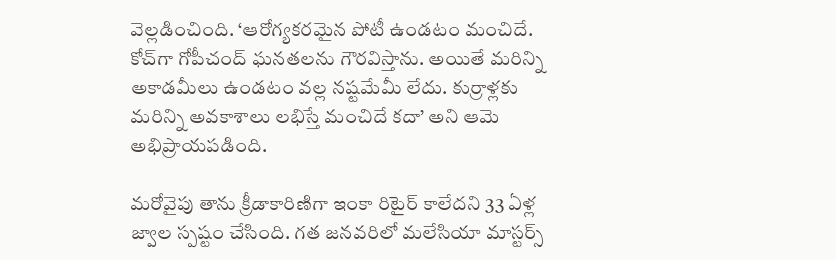వెల్లడించింది. ‘ఆరోగ్యకరమైన పోటీ ఉండటం మంచిదే. కోచ్‌గా గోపీచంద్‌ ఘనతలను గౌరవిస్తాను. అయితే మరిన్ని అకాడమీలు ఉండటం వల్ల నష్టమేమీ లేదు. కుర్రాళ్లకు మరిన్ని అవకాశాలు లభిస్తే మంచిదే కదా’ అని ఆమె అభిప్రాయపడింది.

మరోవైపు తాను క్రీడాకారిణిగా ఇంకా రిటైర్‌ కాలేదని 33 ఏళ్ల జ్వాల స్పష్టం చేసింది. గత జనవరిలో మలేసియా మాస్టర్స్‌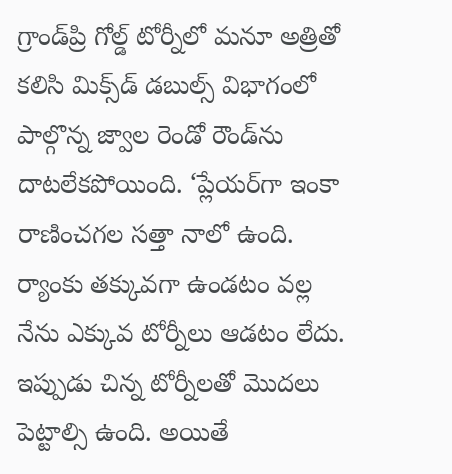గ్రాండ్‌ప్రి గోల్డ్‌ టోర్నీలో మనూ అత్రితో కలిసి మిక్స్‌డ్‌ డబుల్స్‌ విభాగంలో పాల్గొన్న జ్వాల రెండో రౌండ్‌ను దాటలేకపోయింది. ‘ప్లేయర్‌గా ఇంకా రాణించగల సత్తా నాలో ఉంది. ర్యాంకు తక్కువగా ఉండటం వల్ల నేను ఎక్కువ టోర్నీలు ఆడటం లేదు. ఇప్పుడు చిన్న టోర్నీలతో మొదలు పెట్టాల్సి ఉంది. అయితే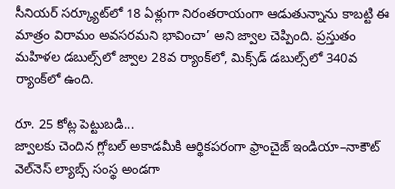సీనియర్‌ సర్క్యూట్‌లో 18 ఏళ్లుగా నిరంతరాయంగా ఆడుతున్నాను కాబట్టి ఈ మాత్రం విరామం అవసరమని భావించా’ అని జ్వాల చెప్పింది. ప్రస్తుతం మహిళల డబుల్స్‌లో జ్వాల 28వ ర్యాంక్‌లో, మిక్స్‌డ్‌ డబుల్స్‌లో 340వ ర్యాంక్‌లో ఉంది.

రూ. 25 కోట్ల పెట్టుబడి...
జ్వాలకు చెందిన గ్లోబల్‌ అకాడమీకి ఆర్థికపరంగా ఫ్రాంచైజ్‌ ఇండియా–నాకౌట్‌ వెల్‌నెస్‌ ల్యాబ్స్‌ సంస్థ అండగా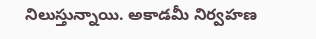నిలుస్తున్నాయి. అకాడమీ నిర్వహణ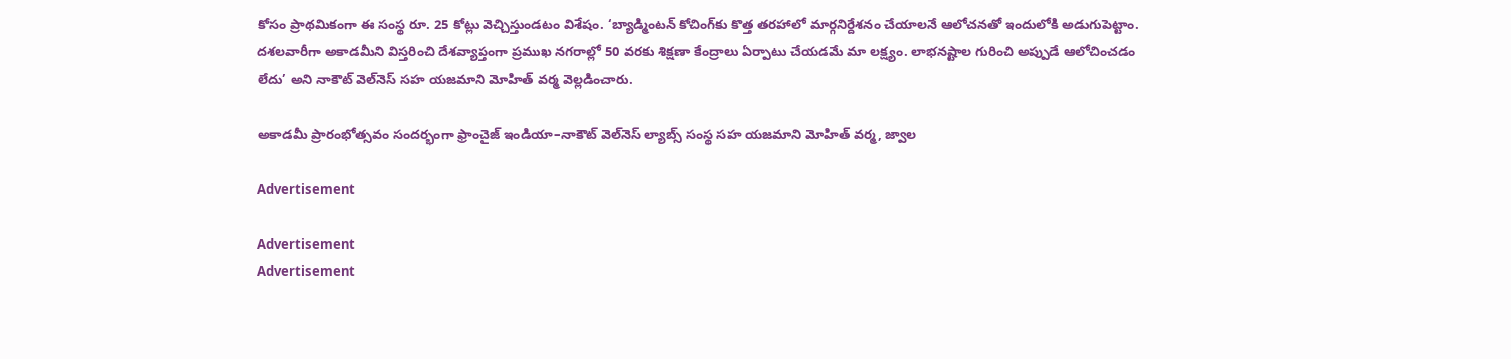కోసం ప్రాథమికంగా ఈ సంస్థ రూ. 25 కోట్లు వెచ్చిస్తుండటం విశేషం. ‘బ్యాడ్మింటన్‌ కోచింగ్‌కు కొత్త తరహాలో మార్గనిర్దేశనం చేయాలనే ఆలోచనతో ఇందులోకి అడుగుపెట్టాం. దశలవారీగా అకాడమీని విస్తరించి దేశవ్యాప్తంగా ప్రముఖ నగరాల్లో 50 వరకు శిక్షణా కేంద్రాలు ఏర్పాటు చేయడమే మా లక్ష్యం. లాభనష్టాల గురించి అప్పుడే ఆలోచించడం లేదు’ అని నాకౌట్‌ వెల్‌నెస్‌ సహ యజమాని మోహిత్‌ వర్మ వెల్లడించారు.

అకాడమీ ప్రారంభోత్సవం సందర్భంగా ఫ్రాంచైజ్‌ ఇండియా–నాకౌట్‌ వెల్‌నెస్‌ ల్యాబ్స్‌ సంస్థ సహ యజమాని మోహిత్‌ వర్మ, జ్వాల

Advertisement

Advertisement
Advertisement